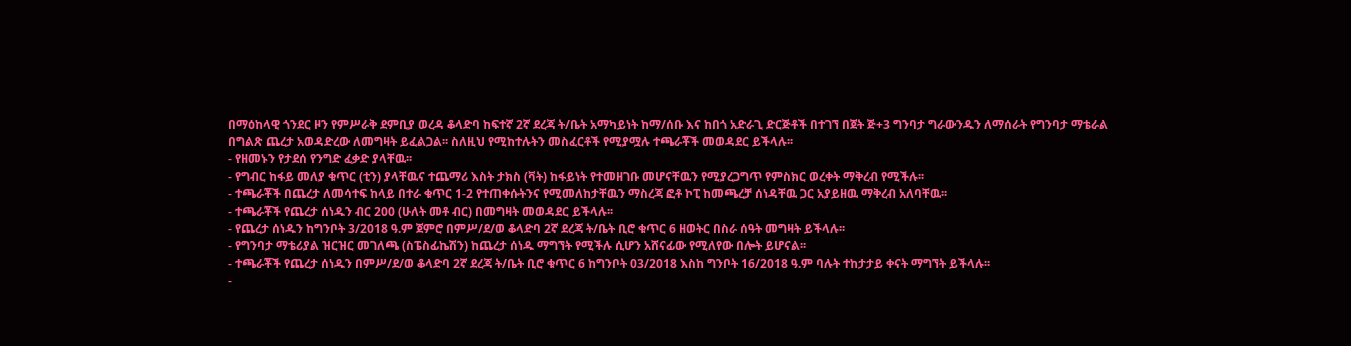በማዕከላዊ ጎንደር ዞን የምሥራቅ ደምቢያ ወረዳ ቆላድባ ከፍተኛ 2ኛ ደረጃ ት/ቤት አማካይነት ከማ/ሰቡ እና ከበጎ አድራጊ ድርጅቶች በተገኘ በጀት ጅ+3 ግንባታ ግራውንዱን ለማሰራት የግንባታ ማቴራል በግልጽ ጨረታ አወዳድረው ለመግዛት ይፈልጋል፡፡ ስለዚህ የሚከተሉትን መስፈርቶች የሚያሟሉ ተጫራቾች መወዳደር ይችላሉ፡፡
- የዘመኑን የታደሰ የንግድ ፈቃድ ያላቸዉ፡፡
- የግብር ከፋይ መለያ ቁጥር (ቲን) ያላቸዉና ተጨማሪ እስት ታክስ (ቫት) ከፋይነት የተመዘገቡ መሆናቸዉን የሚያረጋግጥ የምስክር ወረቀት ማቅረብ የሚችሉ፡፡
- ተጫራቾች በጨረታ ለመሳተፍ ከላይ በተራ ቁጥር 1-2 የተጠቀሱትንና የሚመለከታቸዉን ማስረጃ ፎቶ ኮፒ ከመጫረቻ ሰነዳቸዉ ጋር አያይዘዉ ማቅረብ አለባቸዉ፡፡
- ተጫራቾች የጨረታ ሰነዱን ብር 200 (ሁለት መቶ ብር) በመግዛት መወዳደር ይችላሉ፡፡
- የጨረታ ሰነዱን ከግንቦት 3/2018 ዓ.ም ጀምሮ በምሥ/ደ/ወ ቆላድባ 2ኛ ደረጃ ት/ቤት ቢሮ ቁጥር 6 ዘወትር በስራ ሰዓት መግዛት ይችላሉ፡፡
- የግንባታ ማቴሪያል ዝርዝር መገለጫ (ስፔስፊኬሽን) ከጨረታ ሰነዱ ማግኘት የሚችሉ ሲሆን አሸናፊው የሚለየው በሎት ይሆናል፡፡
- ተጫራቾች የጨረታ ሰነዱን በምሥ/ደ/ወ ቆላድባ 2ኛ ደረጃ ት/ቤት ቢሮ ቁጥር 6 ከግንቦት 03/2018 እስከ ግንቦት 16/2018 ዓ.ም ባሉት ተከታታይ ቀናት ማግኘት ይችላሉ፡፡
-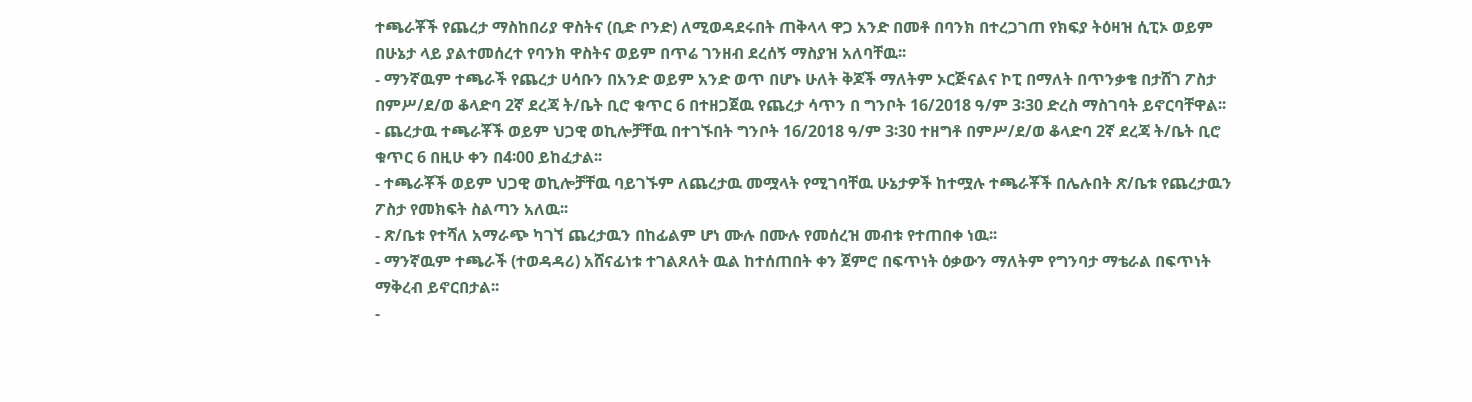ተጫራቾች የጨረታ ማስከበሪያ ዋስትና (ቢድ ቦንድ) ለሚወዳደሩበት ጠቅላላ ዋጋ አንድ በመቶ በባንክ በተረጋገጠ የክፍያ ትዕዛዝ ሲፒኦ ወይም በሁኔታ ላይ ያልተመሰረተ የባንክ ዋስትና ወይም በጥሬ ገንዘብ ደረሰኝ ማስያዝ አለባቸዉ፡፡
- ማንኛዉም ተጫራች የጨረታ ሀሳቡን በአንድ ወይም አንድ ወጥ በሆኑ ሁለት ቅጆች ማለትም ኦርጅናልና ኮፒ በማለት በጥንቃቄ በታሸገ ፖስታ በምሥ/ደ/ወ ቆላድባ 2ኛ ደረጃ ት/ቤት ቢሮ ቁጥር 6 በተዘጋጀዉ የጨረታ ሳጥን በ ግንቦት 16/2018 ዓ/ም 3፡30 ድረስ ማስገባት ይኖርባቸዋል፡፡
- ጨረታዉ ተጫራቾች ወይም ህጋዊ ወኪሎቻቸዉ በተገኙበት ግንቦት 16/2018 ዓ/ም 3፡30 ተዘግቶ በምሥ/ደ/ወ ቆላድባ 2ኛ ደረጃ ት/ቤት ቢሮ ቁጥር 6 በዚሁ ቀን በ4፡00 ይከፈታል፡፡
- ተጫራቾች ወይም ህጋዊ ወኪሎቻቸዉ ባይገኙም ለጨረታዉ መሟላት የሚገባቸዉ ሁኔታዎች ከተሟሉ ተጫራቾች በሌሉበት ጽ/ቤቱ የጨረታዉን ፖስታ የመክፍት ስልጣን አለዉ፡፡
- ጽ/ቤቱ የተሻለ አማራጭ ካገኘ ጨረታዉን በከፊልም ሆነ ሙሉ በሙሉ የመሰረዝ መብቱ የተጠበቀ ነዉ፡፡
- ማንኛዉም ተጫራች (ተወዳዳሪ) አሸናፊነቱ ተገልጾለት ዉል ከተሰጠበት ቀን ጀምሮ በፍጥነት ዕቃውን ማለትም የግንባታ ማቴራል በፍጥነት ማቅረብ ይኖርበታል፡፡
-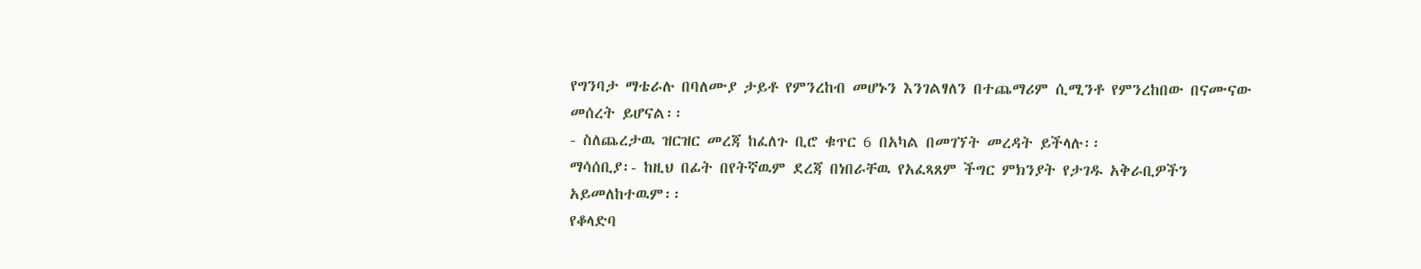የግንባታ ማቴራሉ በባለሙያ ታይቶ የምንረከብ መሆኑን እንገልፃለን በተጨማሪም ሲሚንቶ የምንረከበው በናሙናው መሰረት ይሆናል፡፡
- ስለጨረታዉ ዝርዝር መረጃ ከፈለጉ ቢሮ ቁጥር 6 በአካል በመገኘት መረዳት ይችላሉ፡፡
ማሳሰቢያ፡- ከዚህ በፊት በየትኛዉም ደረጃ በነበራቸዉ የአፈጻጸም ችግር ምክንያት የታገዱ አቅራቢዎችን አይመለከተዉም፡፡
የቆላድባ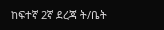ከፍተኛ 2ኛ ደረጃ ት/ቤት